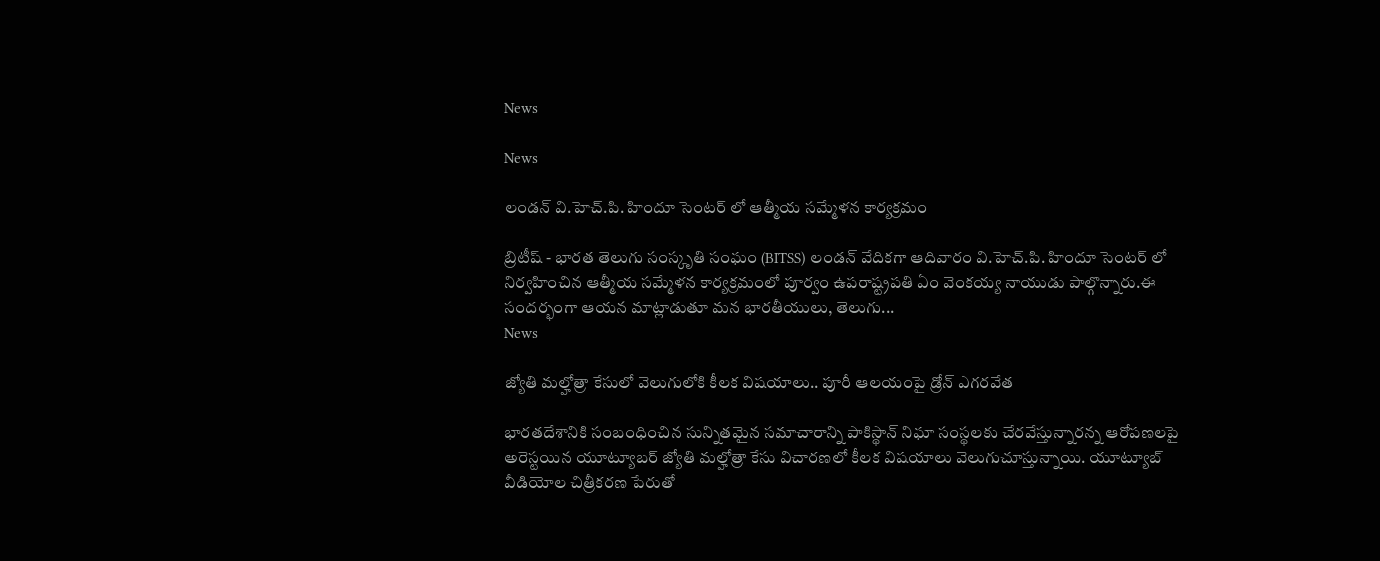News

News

లండన్ వి.హెచ్.పి. హిందూ సెంటర్ లో ఆత్మీయ సమ్మేళన కార్యక్రమం

బ్రిటీష్ - భారత తెలుగు సంస్కృతి సంఘం (BITSS) లండన్ వేదికగా ఆదివారం వి.హెచ్.పి. హిందూ సెంటర్ లో నిర్వహించిన ఆత్మీయ సమ్మేళన కార్యక్రమంలో పూర్వం ఉపరాష్ట్రపతి ఏం వెంకయ్య నాయుడు పాల్గొన్నారు.ఈ సందర్భంగా ఆయన మాట్లాడుతూ మన భారతీయులు, తెలుగు...
News

జ్యోతి మల్హోత్రా కేసులో వెలుగులోకి కీలక విషయాలు.. పూరీ ఆలయంపై డ్రోన్ ఎగరవేత

భారతదేశానికి సంబంధించిన సున్నితమైన సమాచారాన్ని పాకిస్థాన్ నిఘా సంస్థలకు చేరవేస్తున్నారన్న ఆరోపణలపై అరెస్టయిన యూట్యూబర్ జ్యోతి మల్హోత్రా కేసు విచారణలో కీలక విషయాలు వెలుగుచూస్తున్నాయి. యూట్యూబ్ వీడియోల చిత్రీకరణ పేరుతో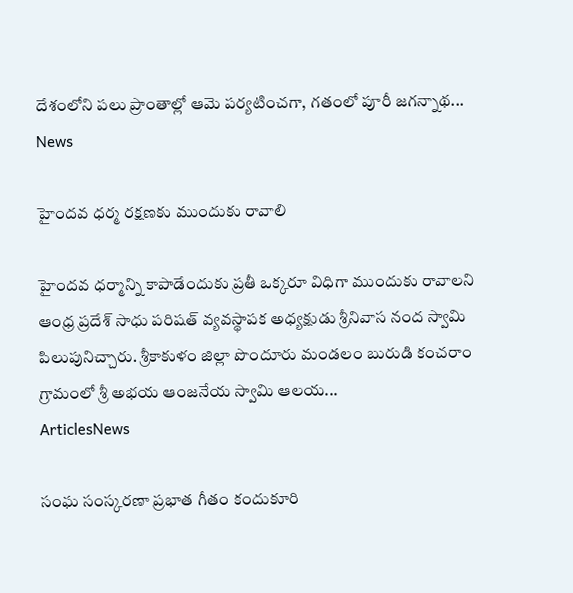దేశంలోని పలు ప్రాంతాల్లో ఆమె పర్యటించగా, గతంలో పూరీ జగన్నాథ...
News

హైందవ ధర్మ రక్షణకు ముందుకు రావాలి

హైందవ ధర్మాన్ని కాపాడేందుకు ప్రతీ ఒక్కరూ విధిగా ముందుకు రావాలని ఆంధ్ర ప్రదేశ్ సాధు పరిషత్ వ్యవస్థాపక అధ్యక్షుడు శ్రీనివాస నంద స్వామి పిలుపునిచ్చారు. శ్రీకాకుళం జిల్లా పొందూరు మండలం బురుడి కంచరాం గ్రామంలో శ్రీ అభయ ఆంజనేయ స్వామి ఆలయ...
ArticlesNews

సంఘ సంస్కరణా ప్రభాత గీతం కందుకూరి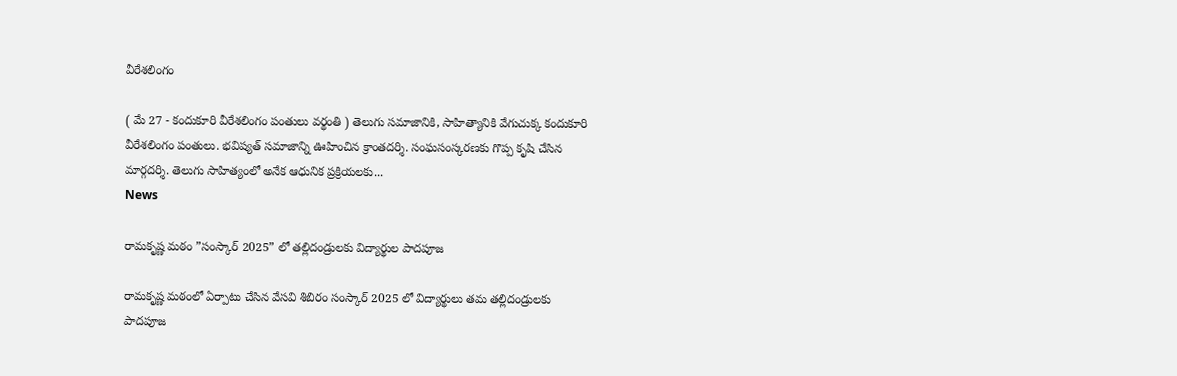వీరేశలింగం

( మే 27 - కందుకూరి వీరేశలింగం పంతులు వర్థంతి ) తెలుగు సమాజానికి, సాహిత్యానికి వేగుచుక్క కందుకూరి వీరేశలింగం పంతులు. భవిష్యత్ సమాజాన్ని ఊహించిన క్రాంతదర్శి. సంఘసంస్కరణకు గొప్ప కృషి చేసిన మార్గదర్శి. తెలుగు సాహిత్యంలో అనేక ఆధునిక ప్రక్రియలకు...
News

రామకృష్ణ మఠం ”సంస్కార్ 2025” లో తల్లిదండ్రులకు విద్యార్థుల పాదపూజ

రామకృష్ణ మఠంలో ఏర్పాటు చేసిన వేసవి శిబిరం సంస్కార్ 2025 లో విద్యార్థులు తమ తల్లిదండ్రులకు పాదపూజ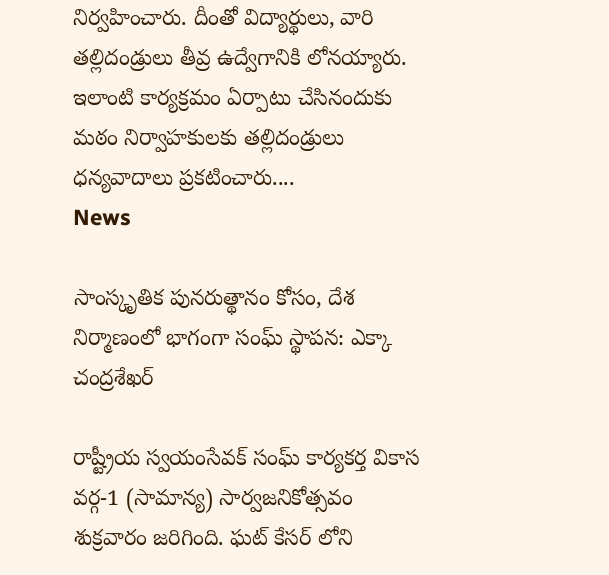నిర్వహించారు. దీంతో విద్యార్థులు, వారి తల్లిదండ్రులు తీవ్ర ఉద్వేగానికి లోనయ్యారు. ఇలాంటి కార్యక్రమం ఏర్పాటు చేసినందుకు మఠం నిర్వాహకులకు తల్లిదండ్రులు ధన్యవాదాలు ప్రకటించారు....
News

సాంస్కృతిక పునరుత్థానం కోసం, దేశ నిర్మాణంలో భాగంగా సంఘ్ స్థాపన: ఎక్కా చంద్రశేఖర్

రాష్ట్రీయ స్వయంసేవక్ సంఘ్ కార్యకర్త వికాస వర్గ-1 (సామాన్య) సార్వజనికోత్సవం శుక్రవారం జరిగింది. ఘట్ కేసర్ లోని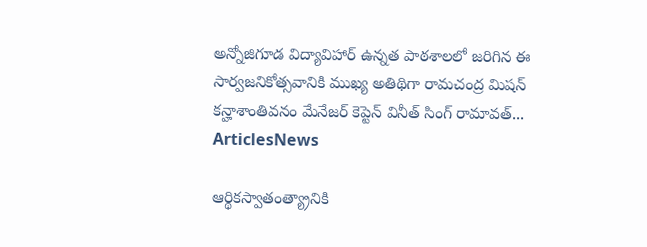అన్నోజిగూడ విద్యావిహార్ ఉన్నత పాఠశాలలో జరిగిన ఈ సార్వజనికోత్సవానికి ముఖ్య అతిథిగా రామచంద్ర మిషన్ కన్హాశాంతివనం మేనేజర్ కెప్టెన్ వినీత్ సింగ్ రామావత్...
ArticlesNews

ఆర్థికస్వాతంత్య్రానికి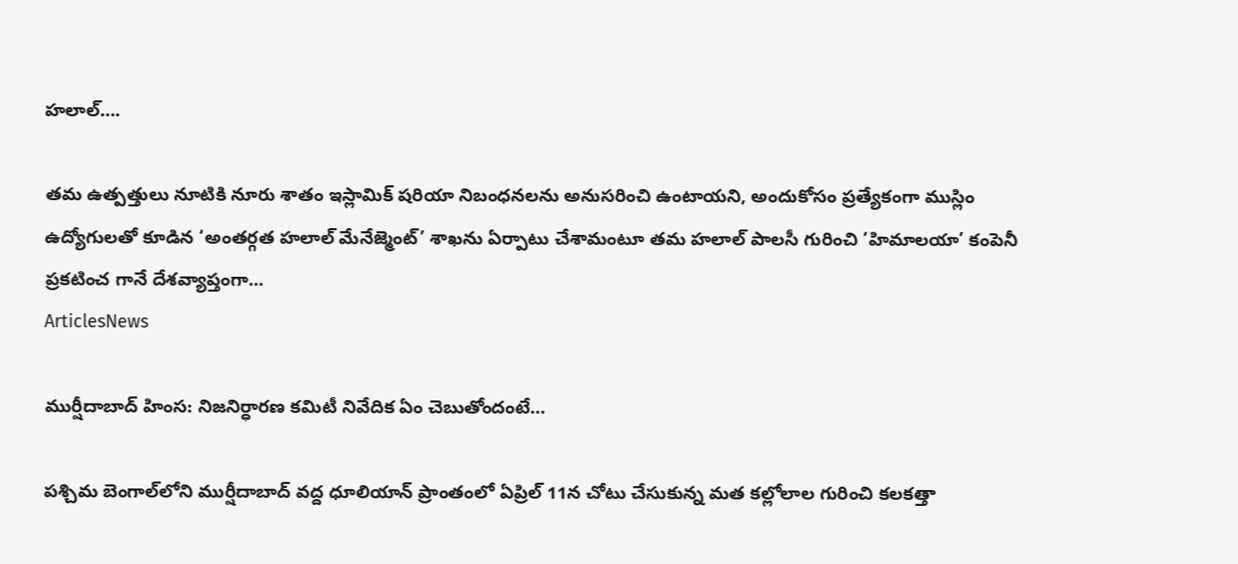హలాల్‌….

తమ ఉత్పత్తులు నూటికి నూరు శాతం ఇస్లామిక్‌ షరియా నిబంధనలను అనుసరించి ఉంటాయని, అందుకోసం ప్రత్యేకంగా ముస్లిం ఉద్యోగులతో కూడిన ‘అంతర్గత హలాల్‌ మేనేజ్మెంట్‌’ శాఖను ఏర్పాటు చేశామంటూ తమ హలాల్‌ పాలసీ గురించి ‘హిమాలయా’ కంపెనీ ప్రకటించ గానే దేశవ్యాప్తంగా...
ArticlesNews

ముర్షీదాబాద్ హింస: నిజనిర్ధారణ కమిటీ నివేదిక ఏం చెబుతోందంటే…

పశ్చిమ బెంగాల్‌లోని ముర్షీదాబాద్‌ వద్ద ధూలియాన్ ప్రాంతంలో ఏప్రిల్ 11న చోటు చేసుకున్న మత కల్లోలాల గురించి కలకత్తా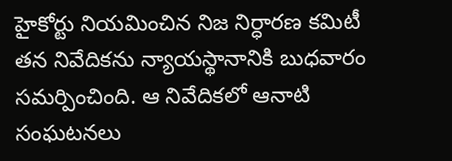హైకోర్టు నియమించిన నిజ నిర్ధారణ కమిటీ తన నివేదికను న్యాయస్థానానికి బుధవారం సమర్పించింది. ఆ నివేదికలో ఆనాటి సంఘటనలు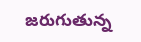జరుగుతున్న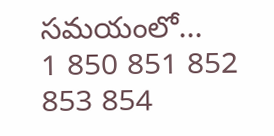సమయంలో...
1 850 851 852 853 854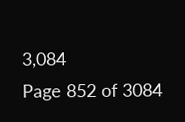3,084
Page 852 of 3084